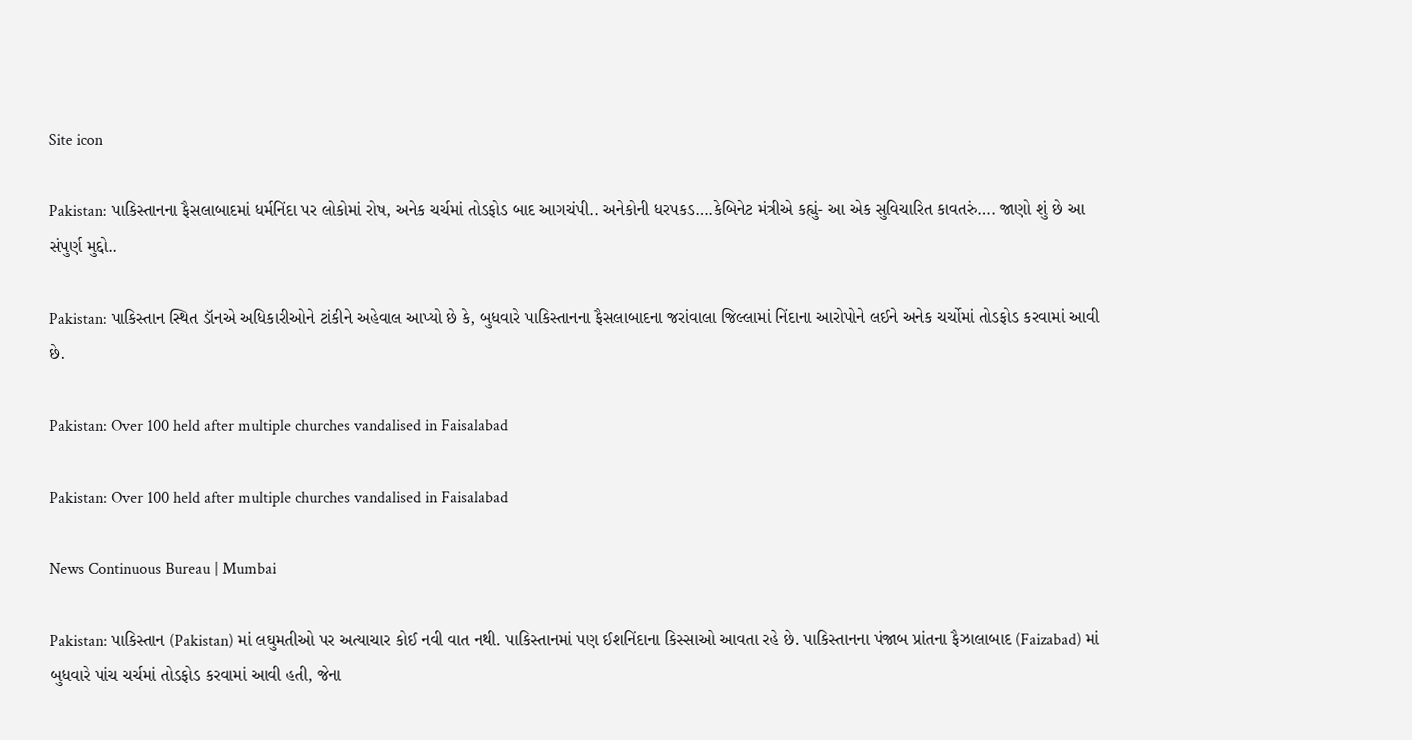Site icon

Pakistan: પાકિસ્તાનના ફૈસલાબાદમાં ધર્મનિંદા પર લોકોમાં રોષ, અનેક ચર્ચમાં તોડફોડ બાદ આગચંપી.. અનેકોની ધરપકડ….કેબિનેટ મંત્રીએ કહ્યું- આ એક સુવિચારિત કાવતરું…. જાણો શું છે આ સંપુર્ણ મુદ્દો..

Pakistan: પાકિસ્તાન સ્થિત ડૉનએ અધિકારીઓને ટાંકીને અહેવાલ આપ્યો છે કે, બુધવારે પાકિસ્તાનના ફૈસલાબાદના જરાંવાલા જિલ્લામાં નિંદાના આરોપોને લઈને અનેક ચર્ચોમાં તોડફોડ કરવામાં આવી છે.

Pakistan: Over 100 held after multiple churches vandalised in Faisalabad

Pakistan: Over 100 held after multiple churches vandalised in Faisalabad

News Continuous Bureau | Mumbai

Pakistan: પાકિસ્તાન (Pakistan) માં લઘુમતીઓ પર અત્યાચાર કોઈ નવી વાત નથી. પાકિસ્તાનમાં પણ ઈશનિંદાના કિસ્સાઓ આવતા રહે છે. પાકિસ્તાનના પંજાબ પ્રાંતના ફૈઝાલાબાદ (Faizabad) માં બુધવારે પાંચ ચર્ચમાં તોડફોડ કરવામાં આવી હતી, જેના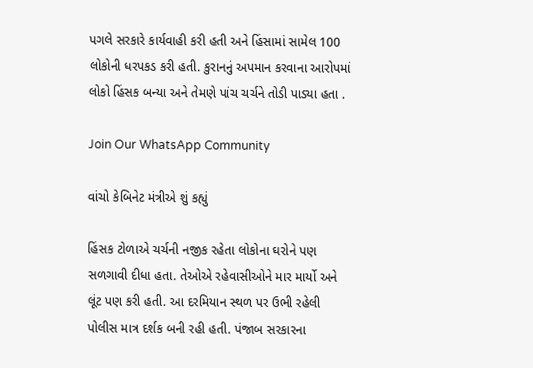પગલે સરકારે કાર્યવાહી કરી હતી અને હિંસામાં સામેલ 100 લોકોની ધરપકડ કરી હતી. કુરાનનું અપમાન કરવાના આરોપમાં લોકો હિંસક બન્યા અને તેમણે પાંચ ચર્ચને તોડી પાડ્યા હતા .

Join Our WhatsApp Community

વાંચો કેબિનેટ મંત્રીએ શું કહ્યું

હિંસક ટોળાએ ચર્ચની નજીક રહેતા લોકોના ઘરોને પણ સળગાવી દીધા હતા. તેઓએ રહેવાસીઓને માર માર્યો અને લૂંટ પણ કરી હતી. આ દરમિયાન સ્થળ પર ઉભી રહેલી પોલીસ માત્ર દર્શક બની રહી હતી. પંજાબ સરકારના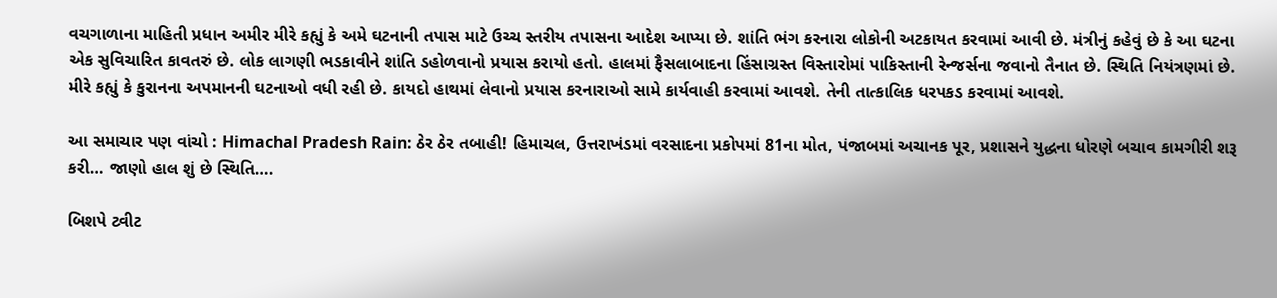વચગાળાના માહિતી પ્રધાન અમીર મીરે કહ્યું કે અમે ઘટનાની તપાસ માટે ઉચ્ચ સ્તરીય તપાસના આદેશ આપ્યા છે. શાંતિ ભંગ કરનારા લોકોની અટકાયત કરવામાં આવી છે. મંત્રીનું કહેવું છે કે આ ઘટના એક સુવિચારિત કાવતરું છે. લોક લાગણી ભડકાવીને શાંતિ ડહોળવાનો પ્રયાસ કરાયો હતો. હાલમાં ફૈસલાબાદના હિંસાગ્રસ્ત વિસ્તારોમાં પાકિસ્તાની રેન્જર્સના જવાનો તૈનાત છે. સ્થિતિ નિયંત્રણમાં છે. મીરે કહ્યું કે કુરાનના અપમાનની ઘટનાઓ વધી રહી છે. કાયદો હાથમાં લેવાનો પ્રયાસ કરનારાઓ સામે કાર્યવાહી કરવામાં આવશે. તેની તાત્કાલિક ધરપકડ કરવામાં આવશે.

આ સમાચાર પણ વાંચો : Himachal Pradesh Rain: ઠેર ઠેર તબાહી! હિમાચલ, ઉત્તરાખંડમાં વરસાદના પ્રકોપમાં 81ના મોત, પંજાબમાં અચાનક પૂર, પ્રશાસને યુદ્ધના ધોરણે બચાવ કામગીરી શરૂ કરી… જાણો હાલ શું છે સ્થિતિ….

બિશપે ટ્વીટ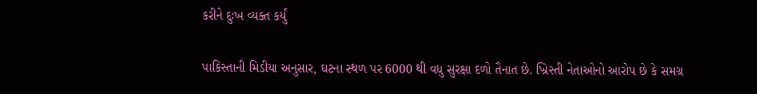કરીને દુઃખ વ્યક્ત કર્યું

પાકિસ્તાની મિડીયા અનુસાર, ઘટના સ્થળ પર 6000 થી વધુ સુરક્ષા દળો તૈનાત છે. ખ્રિસ્તી નેતાઓનો આરોપ છે કે સમગ્ર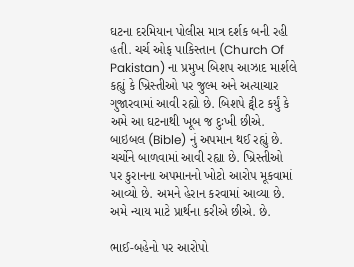ઘટના દરમિયાન પોલીસ માત્ર દર્શક બની રહી હતી. ચર્ચ ઓફ પાકિસ્તાન (Church Of Pakistan) ના પ્રમુખ બિશપ આઝાદ માર્શલે કહ્યું કે ખ્રિસ્તીઓ પર જુલ્મ અને અત્યાચાર ગુજારવામાં આવી રહ્યો છે. બિશપે ટ્વીટ કર્યું કે અમે આ ઘટનાથી ખૂબ જ દુઃખી છીએ. બાઇબલ (Bible) નું અપમાન થઈ રહ્યું છે. ચર્ચોને બાળવામાં આવી રહ્યા છે. ખ્રિસ્તીઓ પર કુરાનના અપમાનનો ખોટો આરોપ મૂકવામાં આવ્યો છે. અમને હેરાન કરવામાં આવ્યા છે. અમે ન્યાય માટે પ્રાર્થના કરીએ છીએ. છે.

ભાઈ-બહેનો પર આરોપો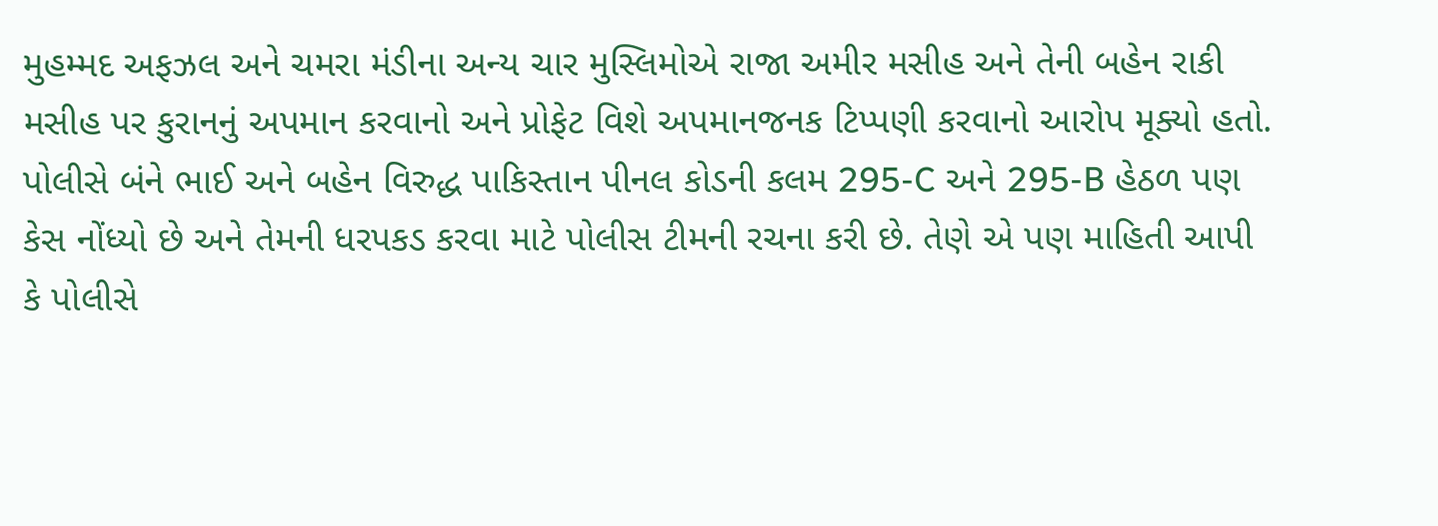મુહમ્મદ અફઝલ અને ચમરા મંડીના અન્ય ચાર મુસ્લિમોએ રાજા અમીર મસીહ અને તેની બહેન રાકી મસીહ પર કુરાનનું અપમાન કરવાનો અને પ્રોફેટ વિશે અપમાનજનક ટિપ્પણી કરવાનો આરોપ મૂક્યો હતો. પોલીસે બંને ભાઈ અને બહેન વિરુદ્ધ પાકિસ્તાન પીનલ કોડની કલમ 295-C અને 295-B હેઠળ પણ કેસ નોંધ્યો છે અને તેમની ધરપકડ કરવા માટે પોલીસ ટીમની રચના કરી છે. તેણે એ પણ માહિતી આપી કે પોલીસે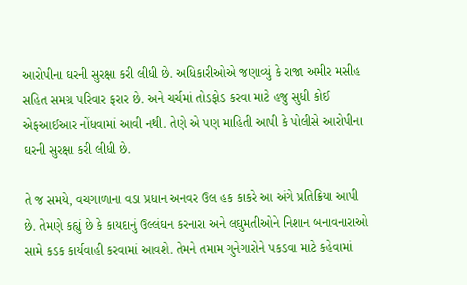આરોપીના ઘરની સુરક્ષા કરી લીધી છે. અધિકારીઓએ જણાવ્યું કે રાજા અમીર મસીહ સહિત સમગ્ર પરિવાર ફરાર છે. અને ચર્ચમાં તોડફોડ કરવા માટે હજુ સુધી કોઈ એફઆઈઆર નોંધવામાં આવી નથી. તેણે એ પણ માહિતી આપી કે પોલીસે આરોપીના ઘરની સુરક્ષા કરી લીધી છે.

તે જ સમયે, વચગાળાના વડા પ્રધાન અનવર ઉલ હક કાકરે આ અંગે પ્રતિક્રિયા આપી છે. તેમણે કહ્યું છે કે કાયદાનું ઉલ્લંઘન કરનારા અને લઘુમતીઓને નિશાન બનાવનારાઓ સામે કડક કાર્યવાહી કરવામાં આવશે. તેમને તમામ ગુનેગારોને પકડવા માટે કહેવામાં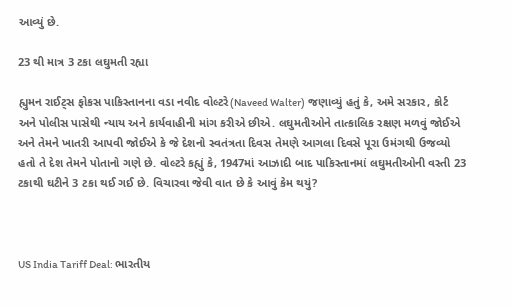આવ્યું છે.

23 થી માત્ર 3 ટકા લઘુમતી રહ્યા

હ્યુમન રાઈટ્સ ફોકસ પાકિસ્તાનના વડા નવીદ વોલ્ટરે(Naveed Walter) જણાવ્યું હતું કે, અમે સરકાર, કોર્ટ અને પોલીસ પાસેથી ન્યાય અને કાર્યવાહીની માંગ કરીએ છીએ. લઘુમતીઓને તાત્કાલિક રક્ષણ મળવું જોઈએ અને તેમને ખાતરી આપવી જોઈએ કે જે દેશનો સ્વતંત્રતા દિવસ તેમણે આગલા દિવસે પૂરા ઉમંગથી ઉજવ્યો હતો તે દેશ તેમને પોતાનો ગણે છે. વોલ્ટરે કહ્યું કે, 1947માં આઝાદી બાદ પાકિસ્તાનમાં લઘુમતીઓની વસ્તી 23 ટકાથી ઘટીને 3 ટકા થઈ ગઈ છે. વિચારવા જેવી વાત છે કે આવું કેમ થયું?



US India Tariff Deal: ભારતીય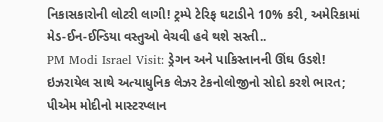નિકાસકારોની લોટરી લાગી! ટ્રમ્પે ટેરિફ ઘટાડીને 10% કરી, અમેરિકામાં મેડ-ઈન-ઈન્ડિયા વસ્તુઓ વેચવી હવે થશે સસ્તી..
PM Modi Israel Visit: ડ્રેગન અને પાકિસ્તાનની ઊંઘ ઉડશે! ઇઝરાયેલ સાથે અત્યાધુનિક લેઝર ટેકનોલોજીનો સોદો કરશે ભારત; પીએમ મોદીનો માસ્ટરપ્લાન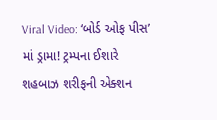Viral Video: ‘બોર્ડ ઓફ પીસ’ માં ડ્રામા! ટ્રમ્પના ઈશારે શહબાઝ શરીફની એક્શન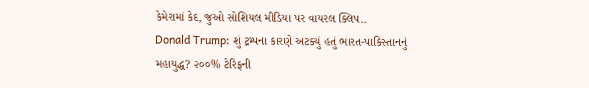કેમેરામાં કેદ, જુઓ સોશિયલ મીડિયા પર વાયરલ ક્લિપ..
Donald Trump: શું ટ્રમ્પના કારણે અટક્યું હતું ભારત-પાકિસ્તાનનું મહાયુદ્ધ? ૨૦૦% ટેરિફની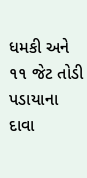ધમકી અને ૧૧ જેટ તોડી પડાયાના દાવા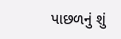પાછળનું શું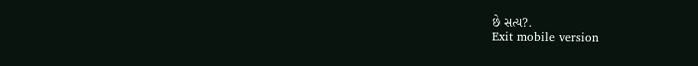છે સત્ય?.
Exit mobile version